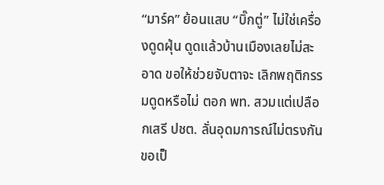“มาร์ค” ย้อนแสบ “บิ๊กตู่” ไม่ใช่เครื่องดูดฝุ่น ดูดแล้วบ้านเมืองเลยไม่สะอาด ขอให้ช่วยจับตาจะ เลิกพฤติกรรมดูดหรือไม่ ตอก พท. สวมแต่เปลือกเสรี ปชต. ลั่นอุดมการณ์ไม่ตรงกันขอเป็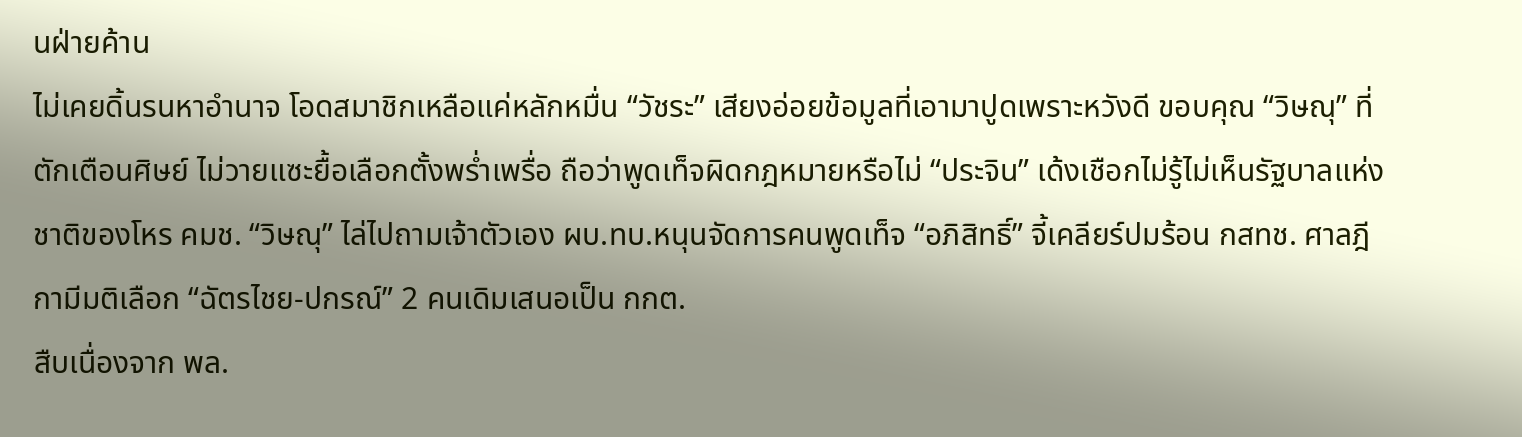นฝ่ายค้าน
ไม่เคยดิ้นรนหาอำนาจ โอดสมาชิกเหลือแค่หลักหมื่น “วัชระ” เสียงอ่อยข้อมูลที่เอามาปูดเพราะหวังดี ขอบคุณ “วิษณุ” ที่ตักเตือนศิษย์ ไม่วายแซะยื้อเลือกตั้งพร่ำเพรื่อ ถือว่าพูดเท็จผิดกฎหมายหรือไม่ “ประจิน” เด้งเชือกไม่รู้ไม่เห็นรัฐบาลแห่งชาติของโหร คมช. “วิษณุ” ไล่ไปถามเจ้าตัวเอง ผบ.ทบ.หนุนจัดการคนพูดเท็จ “อภิสิทธิ์” จี้เคลียร์ปมร้อน กสทช. ศาลฎีกามีมติเลือก “ฉัตรไชย-ปกรณ์” 2 คนเดิมเสนอเป็น กกต.
สืบเนื่องจาก พล.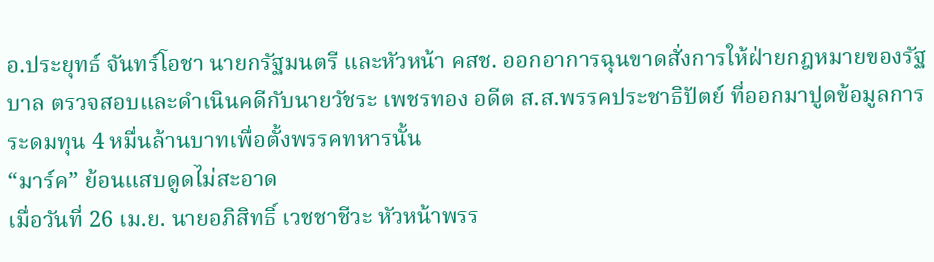อ.ประยุทธ์ จันทร์โอชา นายกรัฐมนตรี และหัวหน้า คสช. ออกอาการฉุนขาดสั่งการให้ฝ่ายกฎหมายของรัฐบาล ตรวจสอบและดำเนินคดีกับนายวัชระ เพชรทอง อดีต ส.ส.พรรคประชาธิปัตย์ ที่ออกมาปูดข้อมูลการระดมทุน 4 หมื่นล้านบาทเพื่อตั้งพรรคทหารนั้น
“มาร์ค” ย้อนแสบดูดไม่สะอาด
เมื่อวันที่ 26 เม.ย. นายอภิสิทธิ์ เวชชาชีวะ หัวหน้าพรร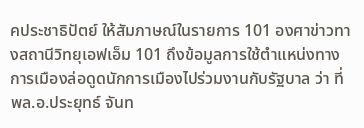คประชาธิปัตย์ ให้สัมภาษณ์ในรายการ 101 องศาข่าวทางสถานีวิทยุเอฟเอ็ม 101 ถึงข้อมูลการใช้ตำแหน่งทางการเมืองล่อดูดนักการเมืองไปร่วมงานกับรัฐบาล ว่า ที่ พล.อ.ประยุทธ์ จันท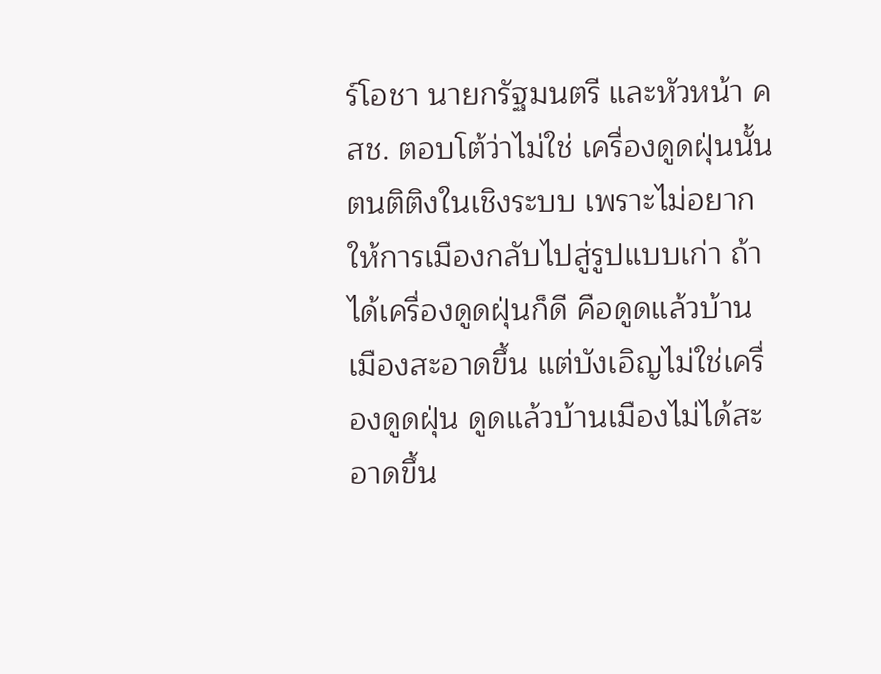ร์โอชา นายกรัฐมนตรี และหัวหน้า คสช. ตอบโต้ว่าไม่ใช่ เครื่องดูดฝุ่นนั้น ตนติติงในเชิงระบบ เพราะไม่อยากให้การเมืองกลับไปสู่รูปแบบเก่า ถ้าได้เครื่องดูดฝุ่นก็ดี คือดูดแล้วบ้านเมืองสะอาดขึ้น แต่บังเอิญไม่ใช่เครื่องดูดฝุ่น ดูดแล้วบ้านเมืองไม่ได้สะอาดขึ้น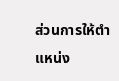ส่วนการให้ตำแหน่ง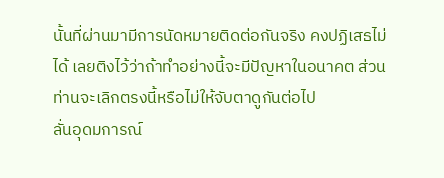นั้นที่ผ่านมามีการนัดหมายติดต่อกันจริง คงปฏิเสธไม่ได้ เลยติงไว้ว่าถ้าทำอย่างนี้จะมีปัญหาในอนาคต ส่วนท่านจะเลิกตรงนี้หรือไม่ให้จับตาดูกันต่อไป
ลั่นอุดมการณ์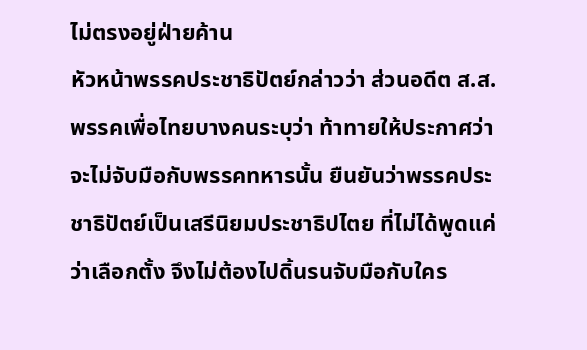ไม่ตรงอยู่ฝ่ายค้าน
หัวหน้าพรรคประชาธิปัตย์กล่าวว่า ส่วนอดีต ส.ส.พรรคเพื่อไทยบางคนระบุว่า ท้าทายให้ประกาศว่าจะไม่จับมือกับพรรคทหารนั้น ยืนยันว่าพรรคประชาธิปัตย์เป็นเสรีนิยมประชาธิปไตย ที่ไม่ได้พูดแค่ว่าเลือกตั้ง จึงไม่ต้องไปดิ้นรนจับมือกับใคร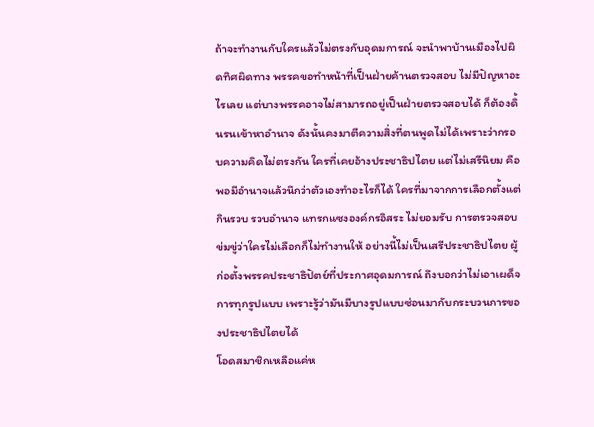ถ้าจะทำงานกับใครแล้วไม่ตรงกับอุดมการณ์ จะนำพาบ้านเมืองไปผิดทิศผิดทาง พรรคขอทำหน้าที่เป็นฝ่ายค้านตรวจสอบ ไม่มีปัญหาอะไรเลย แต่บางพรรคอาจไม่สามารถอยู่เป็นฝ่ายตรวจสอบได้ ก็ต้องดิ้นรนเข้าหาอำนาจ ดังนั้นคงมาตีความสิ่งที่ตนพูดไม่ได้เพราะว่ากรอบความคิดไม่ตรงกัน ใครที่เคยอ้างประชาธิปไตย แต่ไม่เสรีนิยม คือพอมีอำนาจแล้วนึกว่าตัวเองทำอะไรก็ได้ ใครที่มาจากการเลือกตั้งแต่กินรวบ รวบอำนาจ แทรกแซงองค์กรอิสระ ไม่ยอมรับ การตรวจสอบ ข่มขู่ว่าใครไม่เลือกก็ไม่ทำงานให้ อย่างนี้ไม่เป็นเสรีประชาธิปไตย ผู้ก่อตั้งพรรคประชาธิปัตย์ที่ประกาศอุดมการณ์ ถึงบอกว่าไม่เอาเผด็จการทุกรูปแบบ เพราะรู้ว่ามันมีบางรูปแบบซ่อนมากับกระบวนการของประชาธิปไตยได้
โอดสมาชิกเหลือแค่ห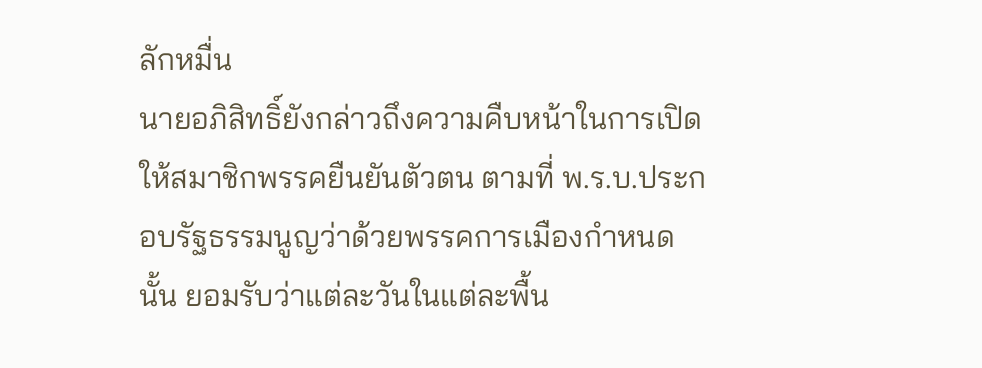ลักหมื่น
นายอภิสิทธิ์ยังกล่าวถึงความคืบหน้าในการเปิดให้สมาชิกพรรคยืนยันตัวตน ตามที่ พ.ร.บ.ประกอบรัฐธรรมนูญว่าด้วยพรรคการเมืองกำหนดนั้น ยอมรับว่าแต่ละวันในแต่ละพื้น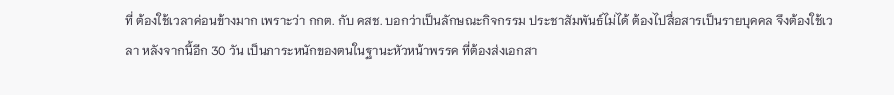ที่ ต้องใช้เวลาค่อนข้างมาก เพราะว่า กกต. กับ คสช. บอกว่าเป็นลักษณะกิจกรรม ประชาสัมพันธ์ไม่ได้ ต้องไปสื่อสารเป็นรายบุคคล จึงต้องใช้เวลา หลังจากนี้อีก 30 วัน เป็นภาระหนักของตนในฐานะหัวหน้าพรรค ที่ต้องส่งเอกสา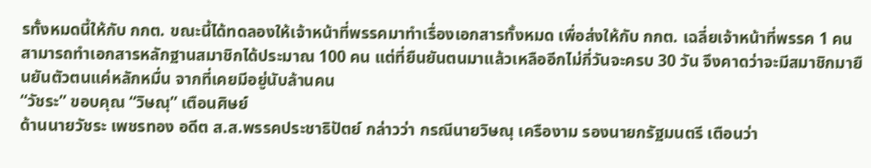รทั้งหมดนี้ให้กับ กกต. ขณะนี้ได้ทดลองให้เจ้าหน้าที่พรรคมาทำเรื่องเอกสารทั้งหมด เพื่อส่งให้กับ กกต. เฉลี่ยเจ้าหน้าที่พรรค 1 คน สามารถทำเอกสารหลักฐานสมาชิกได้ประมาณ 100 คน แต่ที่ยืนยันตนมาแล้วเหลืออีกไม่กี่วันจะครบ 30 วัน จึงคาดว่าจะมีสมาชิกมายืนยันตัวตนแค่หลักหมื่น จากที่เคยมีอยู่นับล้านคน
“วัชระ” ขอบคุณ “วิษณุ” เตือนศิษย์
ด้านนายวัชระ เพชรทอง อดีต ส.ส.พรรคประชาธิปัตย์ กล่าวว่า กรณีนายวิษณุ เครืองาม รองนายกรัฐมนตรี เตือนว่า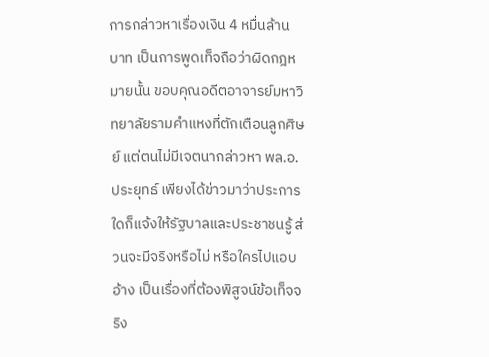การกล่าวหาเรื่องเงิน 4 หมื่นล้านบาท เป็นการพูดเท็จถือว่าผิดกฎหมายนั้น ขอบคุณอดีตอาจารย์มหาวิทยาลัยรามคำแหงที่ตักเตือนลูกศิษย์ แต่ตนไม่มีเจตนากล่าวหา พล.อ.ประยุทธ์ เพียงได้ข่าวมาว่าประการใดก็แจ้งให้รัฐบาลและประชาชนรู้ ส่วนจะมีจริงหรือไม่ หรือใครไปแอบอ้าง เป็นเรื่องที่ต้องพิสูจน์ข้อเท็จจริง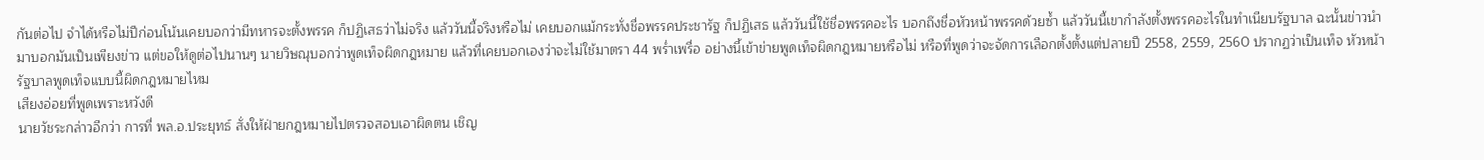กันต่อไป จำได้หรือไม่ปีก่อนโน้นเคยบอกว่ามีทหารจะตั้งพรรค ก็ปฏิเสธว่าไม่จริง แล้ววันนี้จริงหรือไม่ เคยบอกแม้กระทั่งชื่อพรรคประชารัฐ ก็ปฏิเสธ แล้ววันนี้ใช้ชื่อพรรคอะไร บอกถึงชื่อหัวหน้าพรรคด้วยซ้ำ แล้ววันนี้เขากำลังตั้งพรรคอะไรในทำเนียบรัฐบาล ฉะนั้นข่าวนำมาบอกมันเป็นเพียงข่าว แต่ขอให้ดูต่อไปนานๆ นายวิษณุบอกว่าพูดเท็จผิดกฎหมาย แล้วที่เคยบอกเองว่าจะไม่ใช้มาตรา 44 พร่ำเพรื่อ อย่างนี้เข้าข่ายพูดเท็จผิดกฎหมายหรือไม่ หรือที่พูดว่าจะจัดการเลือกตั้งตั้งแต่ปลายปี 2558, 2559, 2560 ปรากฏว่าเป็นเท็จ หัวหน้ารัฐบาลพูดเท็จแบบนี้ผิดกฎหมายไหม
เสียงอ่อยที่พูดเพราะหวังดี
นายวัชระกล่าวอีกว่า การที่ พล.อ.ประยุทธ์ สั่งให้ฝ่ายกฎหมายไปตรวจสอบเอาผิดตน เชิญ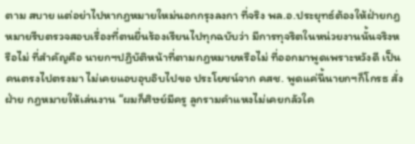ตาม สบาย แต่อย่าไปหากฎหมายใหม่นอกกรุงลงกา ที่จริง พล.อ.ประยุทธ์ต้องให้ฝ่ายกฎหมายรีบตรวจสอบเรื่องที่ตนยื่นร้องเรียนไปทุกฉบับว่า มีการทุจริตในหน่วยงานนั้นจริงหรือไม่ ที่สำคัญคือ นายกฯปฏิบัติหน้าที่ตามกฎหมายหรือไม่ ที่ออกมาพูดเพราะหวังดี เป็นคนตรงไปตรงมา ไม่เคยแอบอุบอิบไปขอ ประโยชน์จาก คสช. พูดแค่นี้นายกฯก็โกรธ สั่งฝ่าย กฎหมายให้เล่นงาน “ผมก็ศิษย์มีครู ลูกรามคำแหงไม่เคยกลัวใค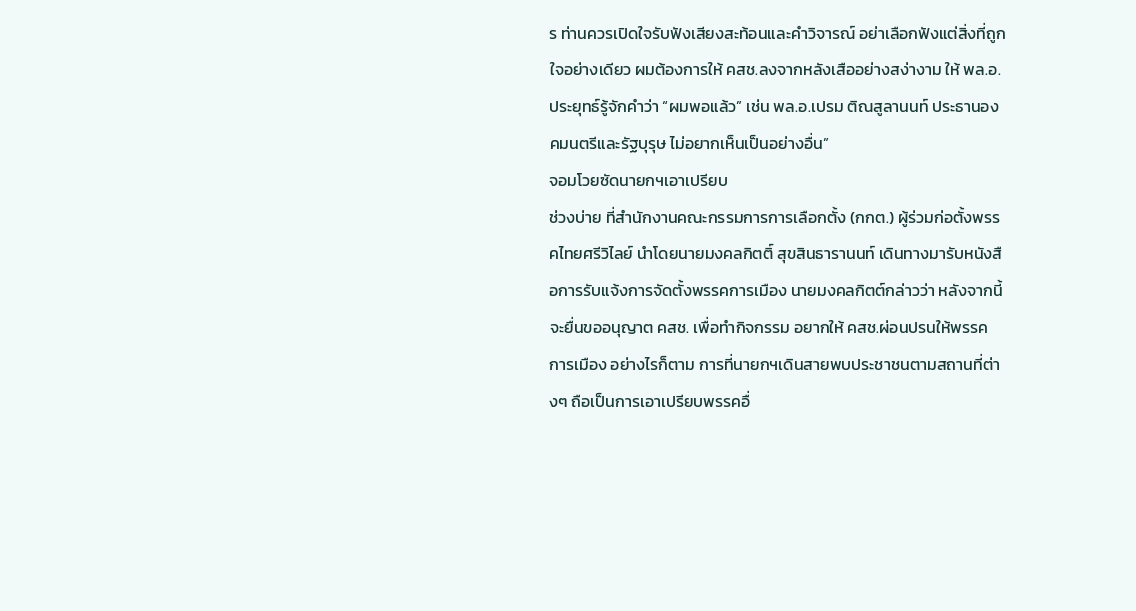ร ท่านควรเปิดใจรับฟังเสียงสะท้อนและคำวิจารณ์ อย่าเลือกฟังแต่สิ่งที่ถูกใจอย่างเดียว ผมต้องการให้ คสช.ลงจากหลังเสืออย่างสง่างาม ให้ พล.อ.ประยุทธ์รู้จักคำว่า “ผมพอแล้ว” เช่น พล.อ.เปรม ติณสูลานนท์ ประธานองคมนตรีและรัฐบุรุษ ไม่อยากเห็นเป็นอย่างอื่น”
จอมโวยซัดนายกฯเอาเปรียบ
ช่วงบ่าย ที่สำนักงานคณะกรรมการการเลือกตั้ง (กกต.) ผู้ร่วมก่อตั้งพรรคไทยศรีวิไลย์ นำโดยนายมงคลกิตติ์ สุขสินธารานนท์ เดินทางมารับหนังสือการรับแจ้งการจัดตั้งพรรคการเมือง นายมงคลกิตต์กล่าวว่า หลังจากนี้จะยื่นขออนุญาต คสช. เพื่อทำกิจกรรม อยากให้ คสช.ผ่อนปรนให้พรรค การเมือง อย่างไรก็ตาม การที่นายกฯเดินสายพบประชาชนตามสถานที่ต่างๆ ถือเป็นการเอาเปรียบพรรคอื่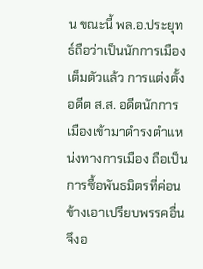น ขณะนี้ พล.อ.ประยุทธ์ถือว่าเป็นนักการเมืองเต็มตัวแล้ว การแต่งตั้งอดีต ส.ส. อดีตนักการเมืองเข้ามาดำรงตำแหน่งทางการเมือง ถือเป็นการซื้อพันธมิตรที่ค่อนข้างเอาเปรียบพรรคอื่น จึงอ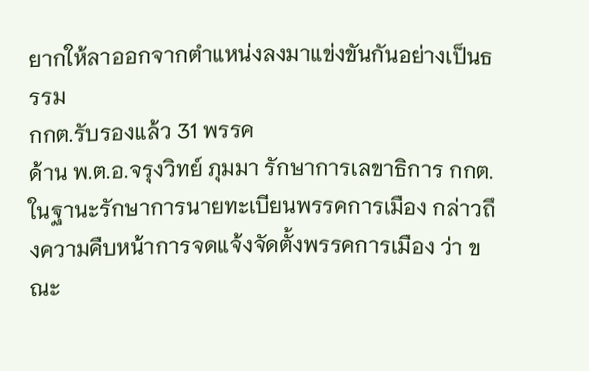ยากให้ลาออกจากตำแหน่งลงมาแข่งขันกันอย่างเป็นธรรม
กกต.รับรองแล้ว 31 พรรค
ด้าน พ.ต.อ.จรุงวิทย์ ภุมมา รักษาการเลขาธิการ กกต. ในฐานะรักษาการนายทะเบียนพรรคการเมือง กล่าวถึงความคืบหน้าการจดแจ้งจัดตั้งพรรคการเมือง ว่า ขณะ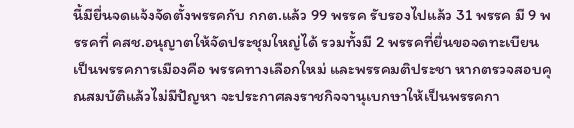นี้มียื่นจดแจ้งจัดตั้งพรรคกับ กกต.แล้ว 99 พรรค รับรองไปแล้ว 31 พรรค มี 9 พรรคที่ คสช.อนุญาตให้จัดประชุมใหญ่ได้ รวมทั้งมี 2 พรรคที่ยื่นขอจดทะเบียนเป็นพรรคการเมืองคือ พรรคทางเลือกใหม่ และพรรคมติประชา หากตรวจสอบคุณสมบัติแล้วไม่มีปัญหา จะประกาศลงราชกิจจานุเบกษาให้เป็นพรรคกา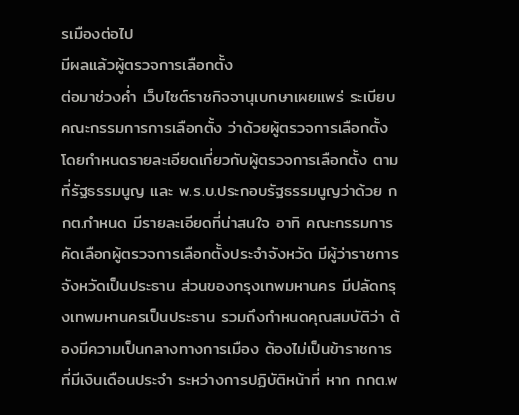รเมืองต่อไป
มีผลแล้วผู้ตรวจการเลือกตั้ง
ต่อมาช่วงค่ำ เว็บไซต์ราชกิจจานุเบกษาเผยแพร่ ระเบียบคณะกรรมการการเลือกตั้ง ว่าด้วยผู้ตรวจการเลือกตั้ง โดยกำหนดรายละเอียดเกี่ยวกับผู้ตรวจการเลือกตั้ง ตามที่รัฐธรรมนูญ และ พ.ร.บ.ประกอบรัฐธรรมนูญว่าด้วย กกต.กำหนด มีรายละเอียดที่น่าสนใจ อาทิ คณะกรรมการคัดเลือกผู้ตรวจการเลือกตั้งประจำจังหวัด มีผู้ว่าราชการจังหวัดเป็นประธาน ส่วนของกรุงเทพมหานคร มีปลัดกรุงเทพมหานครเป็นประธาน รวมถึงกำหนดคุณสมบัติว่า ต้องมีความเป็นกลางทางการเมือง ต้องไม่เป็นข้าราชการที่มีเงินเดือนประจำ ระหว่างการปฏิบัติหน้าที่ หาก กกต.พ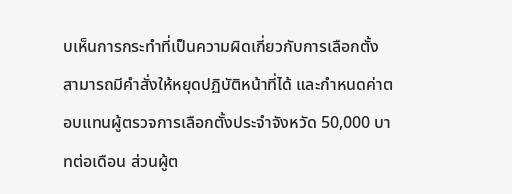บเห็นการกระทำที่เป็นความผิดเกี่ยวกับการเลือกตั้ง สามารถมีคำสั่งให้หยุดปฏิบัติหน้าที่ได้ และกำหนดค่าตอบแทนผู้ตรวจการเลือกตั้งประจำจังหวัด 50,000 บาทต่อเดือน ส่วนผู้ต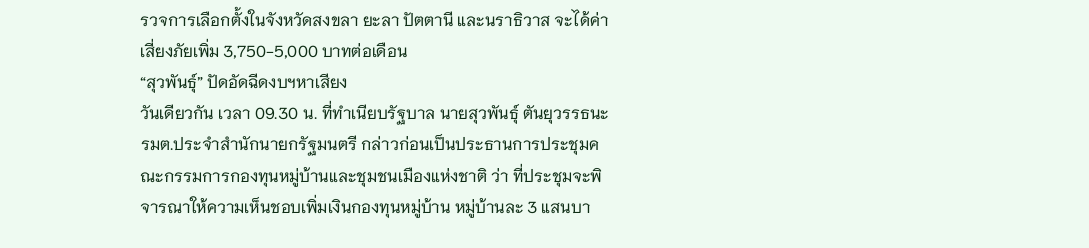รวจการเลือกตั้งในจังหวัดสงขลา ยะลา ปัตตานี และนราธิวาส จะได้ค่าเสี่ยงภัยเพิ่ม 3,750-5,000 บาทต่อเดือน
“สุวพันธุ์” ปัดอัดฉีดงบฯหาเสียง
วันเดียวกัน เวลา 09.30 น. ที่ทำเนียบรัฐบาล นายสุวพันธุ์ ตันยุวรรธนะ รมต.ประจำสำนักนายกรัฐมนตรี กล่าวก่อนเป็นประธานการประชุมคณะกรรมการกองทุนหมู่บ้านและชุมชนเมืองแห่งชาติ ว่า ที่ประชุมจะพิจารณาให้ความเห็นชอบเพิ่มเงินกองทุนหมู่บ้าน หมู่บ้านละ 3 แสนบา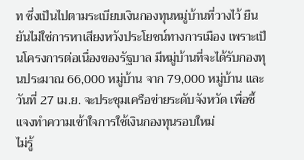ท ซึ่งเป็นไปตามระเบียบเงินกองทุนหมู่บ้านที่วางไว้ ยืนยันไม่ใช่การหาเสียงหวังประโยชน์ทางการเมือง เพราะเป็นโครงการต่อเนื่องของรัฐบาล มีหมู่บ้านที่จะได้รับกองทุนประมาณ 66,000 หมู่บ้าน จาก 79,000 หมู่บ้าน และวันที่ 27 เม.ย. จะประชุมเครือข่ายระดับจังหวัด เพื่อชี้แจงทำความเข้าใจการใช้เงินกองทุนรอบใหม่
ไม่รู้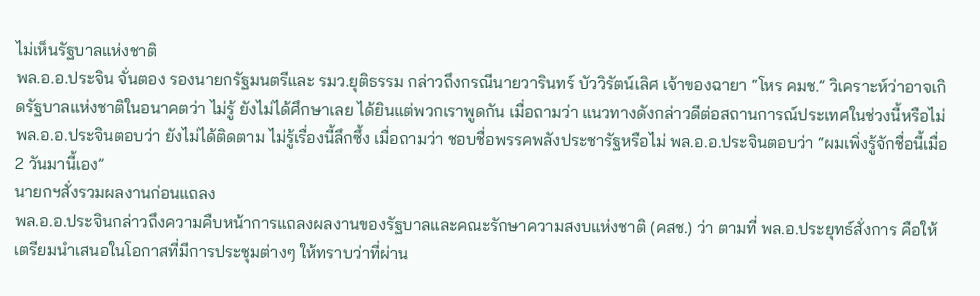ไม่เห็นรัฐบาลแห่งชาติ
พล.อ.อ.ประจิน จั่นตอง รองนายกรัฐมนตรีและ รมว.ยุติธรรม กล่าวถึงกรณีนายวารินทร์ บัววิรัตน์เลิศ เจ้าของฉายา “โหร คมช.” วิเคราะห์ว่าอาจเกิดรัฐบาลแห่งชาติในอนาคตว่า ไม่รู้ ยังไม่ได้ศึกษาเลย ได้ยินแต่พวกเราพูดกัน เมื่อถามว่า แนวทางดังกล่าวดีต่อสถานการณ์ประเทศในช่วงนี้หรือไม่ พล.อ.อ.ประจินตอบว่า ยังไม่ได้ติดตาม ไม่รู้เรื่องนี้ลึกซึ้ง เมื่อถามว่า ชอบชื่อพรรคพลังประชารัฐหรือไม่ พล.อ.อ.ประจินตอบว่า “ผมเพิ่งรู้จักชื่อนี้เมื่อ 2 วันมานี้เอง”
นายกฯสั่งรวมผลงานก่อนแถลง
พล.อ.อ.ประจินกล่าวถึงความคืบหน้าการแถลงผลงานของรัฐบาลและคณะรักษาความสงบแห่งชาติ (คสช.) ว่า ตามที่ พล.อ.ประยุทธ์สั่งการ คือให้เตรียมนำเสนอในโอกาสที่มีการประชุมต่างๆ ให้ทราบว่าที่ผ่าน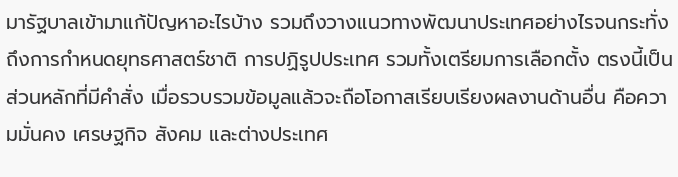มารัฐบาลเข้ามาแก้ปัญหาอะไรบ้าง รวมถึงวางแนวทางพัฒนาประเทศอย่างไรจนกระทั่งถึงการกำหนดยุทธศาสตร์ชาติ การปฏิรูปประเทศ รวมทั้งเตรียมการเลือกตั้ง ตรงนี้เป็นส่วนหลักที่มีคำสั่ง เมื่อรวบรวมข้อมูลแล้วจะถือโอกาสเรียบเรียงผลงานด้านอื่น คือความมั่นคง เศรษฐกิจ สังคม และต่างประเทศ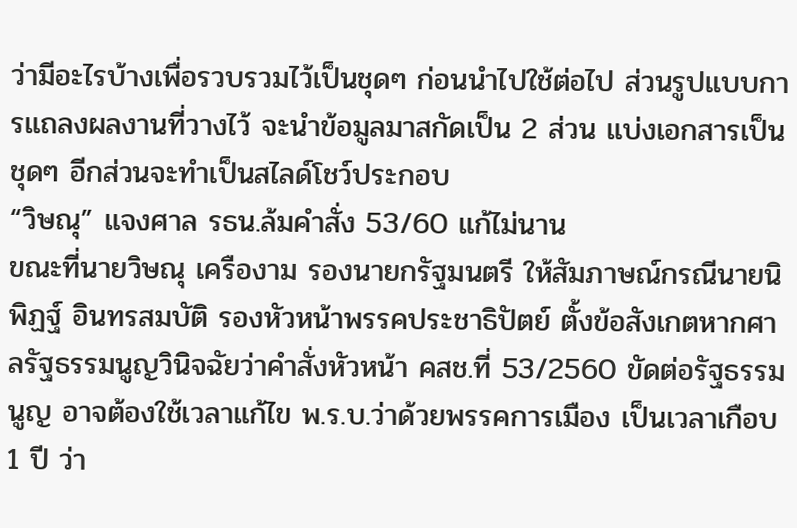ว่ามีอะไรบ้างเพื่อรวบรวมไว้เป็นชุดๆ ก่อนนำไปใช้ต่อไป ส่วนรูปแบบการแถลงผลงานที่วางไว้ จะนำข้อมูลมาสกัดเป็น 2 ส่วน แบ่งเอกสารเป็นชุดๆ อีกส่วนจะทำเป็นสไลด์โชว์ประกอบ
“วิษณุ” แจงศาล รธน.ล้มคำสั่ง 53/60 แก้ไม่นาน
ขณะที่นายวิษณุ เครืองาม รองนายกรัฐมนตรี ให้สัมภาษณ์กรณีนายนิพิฏฐ์ อินทรสมบัติ รองหัวหน้าพรรคประชาธิปัตย์ ตั้งข้อสังเกตหากศาลรัฐธรรมนูญวินิจฉัยว่าคำสั่งหัวหน้า คสช.ที่ 53/2560 ขัดต่อรัฐธรรมนูญ อาจต้องใช้เวลาแก้ไข พ.ร.บ.ว่าด้วยพรรคการเมือง เป็นเวลาเกือบ 1 ปี ว่า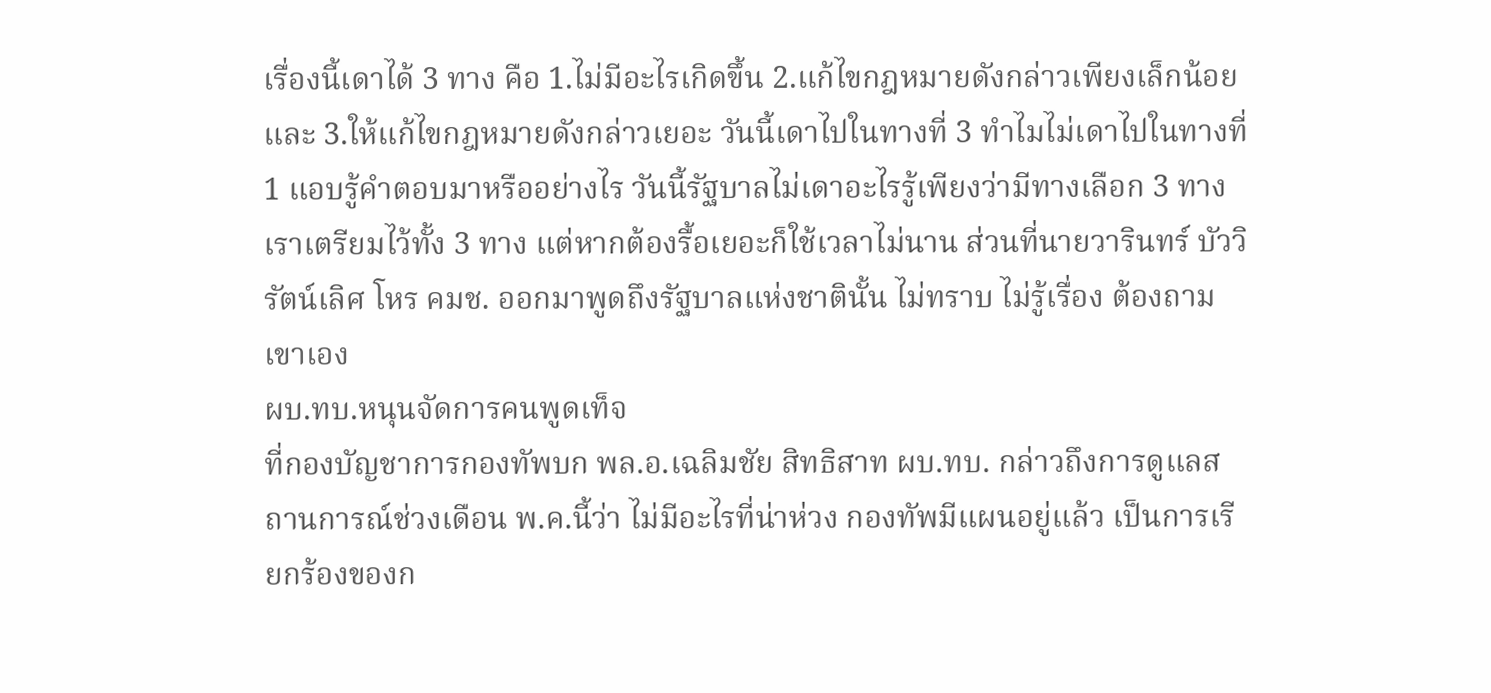เรื่องนี้เดาได้ 3 ทาง คือ 1.ไม่มีอะไรเกิดขึ้น 2.แก้ไขกฎหมายดังกล่าวเพียงเล็กน้อย และ 3.ให้แก้ไขกฎหมายดังกล่าวเยอะ วันนี้เดาไปในทางที่ 3 ทำไมไม่เดาไปในทางที่ 1 แอบรู้คำตอบมาหรืออย่างไร วันนี้รัฐบาลไม่เดาอะไรรู้เพียงว่ามีทางเลือก 3 ทาง เราเตรียมไว้ทั้ง 3 ทาง แต่หากต้องรื้อเยอะก็ใช้เวลาไม่นาน ส่วนที่นายวารินทร์ บัววิรัตน์เลิศ โหร คมช. ออกมาพูดถึงรัฐบาลแห่งชาตินั้น ไม่ทราบ ไม่รู้เรื่อง ต้องถามเขาเอง
ผบ.ทบ.หนุนจัดการคนพูดเท็จ
ที่กองบัญชาการกองทัพบก พล.อ.เฉลิมชัย สิทธิสาท ผบ.ทบ. กล่าวถึงการดูแลสถานการณ์ช่วงเดือน พ.ค.นี้ว่า ไม่มีอะไรที่น่าห่วง กองทัพมีแผนอยู่แล้ว เป็นการเรียกร้องของก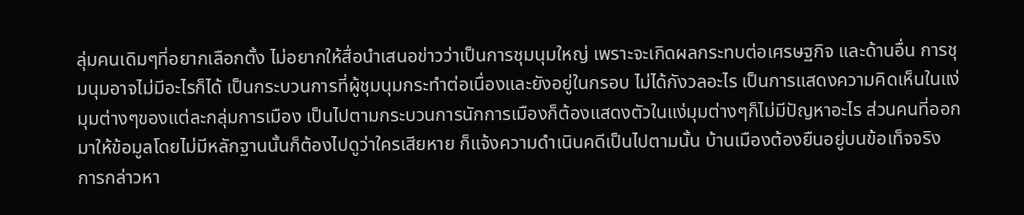ลุ่มคนเดิมๆที่อยากเลือกตั้ง ไม่อยากให้สื่อนำเสนอข่าวว่าเป็นการชุมนุมใหญ่ เพราะจะเกิดผลกระทบต่อเศรษฐกิจ และด้านอื่น การชุมนุมอาจไม่มีอะไรก็ได้ เป็นกระบวนการที่ผู้ชุมนุมกระทำต่อเนื่องและยังอยู่ในกรอบ ไม่ได้กังวลอะไร เป็นการแสดงความคิดเห็นในแง่มุมต่างๆของแต่ละกลุ่มการเมือง เป็นไปตามกระบวนการนักการเมืองก็ต้องแสดงตัวในแง่มุมต่างๆก็ไม่มีปัญหาอะไร ส่วนคนที่ออกมาให้ข้อมูลโดยไม่มีหลักฐานนั้นก็ต้องไปดูว่าใครเสียหาย ก็แจ้งความดำเนินคดีเป็นไปตามนั้น บ้านเมืองต้องยืนอยู่บนข้อเท็จจริง การกล่าวหา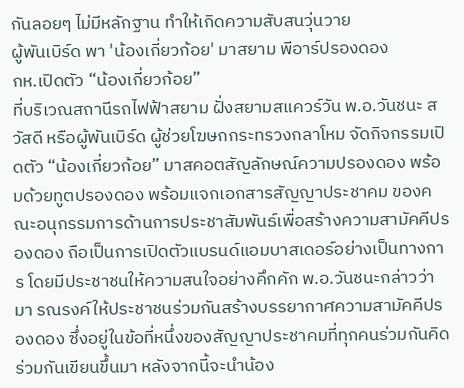กันลอยๆ ไม่มีหลักฐาน ทำให้เกิดความสับสนวุ่นวาย
ผู้พันเบิร์ด พา 'น้องเกี่ยวก้อย' มาสยาม พีอาร์ปรองดอง
กห.เปิดตัว “น้องเกี่ยวก้อย”
ที่บริเวณสถานีรถไฟฟ้าสยาม ฝั่งสยามสแควร์วัน พ.อ.วันชนะ สวัสดี หรือผู้พันเบิร์ด ผู้ช่วยโฆษกกระทรวงกลาโหม จัดกิจกรรมเปิดตัว “น้องเกี่ยวก้อย” มาสคอตสัญลักษณ์ความปรองดอง พร้อมด้วยทูตปรองดอง พร้อมแจกเอกสารสัญญาประชาคม ของคณะอนุกรรมการด้านการประชาสัมพันธ์เพื่อสร้างความสามัคคีปรองดอง ถือเป็นการเปิดตัวแบรนด์แอมบาสเดอร์อย่างเป็นทางการ โดยมีประชาชนให้ความสนใจอย่างคึกคัก พ.อ.วันชนะกล่าวว่า มา รณรงค์ให้ประชาชนร่วมกันสร้างบรรยากาศความสามัคคีปรองดอง ซึ่งอยู่ในข้อที่หนึ่งของสัญญาประชาคมที่ทุกคนร่วมกันคิดร่วมกันเขียนขึ้นมา หลังจากนี้จะนำน้อง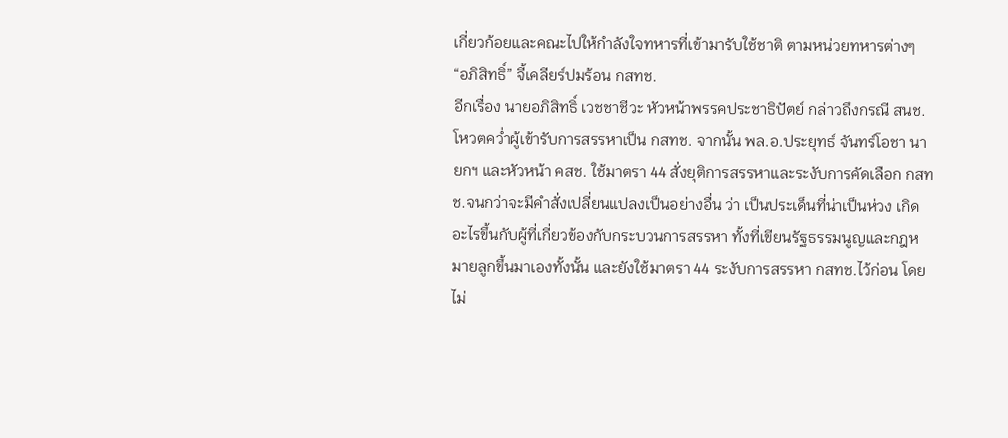เกี่ยวก้อยและคณะไปให้กำลังใจทหารที่เข้ามารับใช้ชาติ ตามหน่วยทหารต่างๆ
“อภิสิทธิ์” จี้เคลียร์ปมร้อน กสทช.
อีกเรื่อง นายอภิสิทธิ์ เวชชาชีวะ หัวหน้าพรรคประชาธิปัตย์ กล่าวถึงกรณี สนช. โหวตคว่ำผู้เข้ารับการสรรหาเป็น กสทช. จากนั้น พล.อ.ประยุทธ์ จันทร์โอชา นายกฯ และหัวหน้า คสช. ใช้มาตรา 44 สั่งยุติการสรรหาและระงับการคัดเลือก กสทช.จนกว่าจะมีคำสั่งเปลี่ยนแปลงเป็นอย่างอื่น ว่า เป็นประเด็นที่น่าเป็นห่วง เกิดอะไรขึ้นกับผู้ที่เกี่ยวข้องกับกระบวนการสรรหา ทั้งที่เขียนรัฐธรรมนูญและกฎหมายลูกขึ้นมาเองทั้งนั้น และยังใช้มาตรา 44 ระงับการสรรหา กสทช.ไว้ก่อน โดยไม่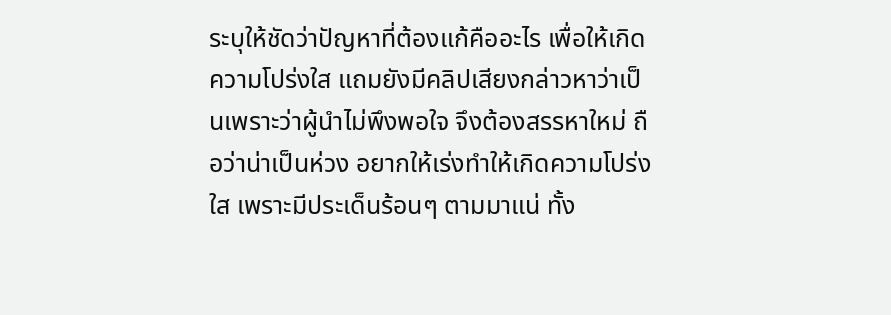ระบุให้ชัดว่าปัญหาที่ต้องแก้คืออะไร เพื่อให้เกิดความโปร่งใส แถมยังมีคลิปเสียงกล่าวหาว่าเป็นเพราะว่าผู้นำไม่พึงพอใจ จึงต้องสรรหาใหม่ ถือว่าน่าเป็นห่วง อยากให้เร่งทำให้เกิดความโปร่งใส เพราะมีประเด็นร้อนๆ ตามมาแน่ ทั้ง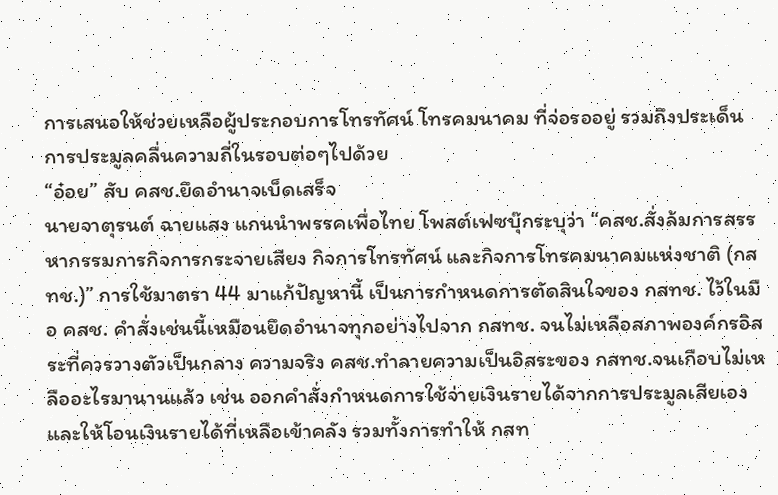การเสนอให้ช่วยเหลือผู้ประกอบการโทรทัศน์ โทรคมนาคม ที่จ่อรออยู่ รวมถึงประเด็นการประมูลคลื่นความถี่ในรอบต่อๆไปด้วย
“อ๋อย” สับ คสช.ยึดอำนาจเบ็ดเสร็จ
นายจาตุรนต์ ฉายแสง แกนนำพรรคเพื่อไทย โพสต์เฟซบุ๊กระบุว่า “คสช.สั่งล้มการสรรหากรรมการกิจการกระจายเสียง กิจการโทรทัศน์ และกิจการโทรคมนาคมแห่งชาติ (กสทช.)” การใช้มาตรา 44 มาแก้ปัญหานี้ เป็นการกำหนดการตัดสินใจของ กสทช. ไว้ในมือ คสช. คำสั่งเช่นนี้เหมือนยึดอำนาจทุกอย่างไปจาก กสทช. จนไม่เหลือสภาพองค์กรอิสระที่ควรวางตัวเป็นกลาง ความจริง คสช.ทำลายความเป็นอิสระของ กสทช.จนเกือบไม่เหลืออะไรมานานแล้ว เช่น ออกคำสั่งกำหนดการใช้จ่ายเงินรายได้จากการประมูลเสียเอง และให้โอนเงินรายได้ที่เหลือเข้าคลัง รวมทั้งการทำให้ กสท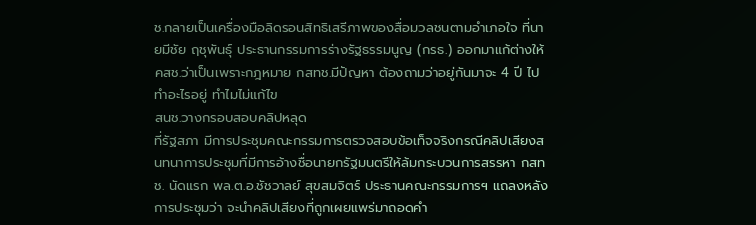ช.กลายเป็นเครื่องมือลิดรอนสิทธิเสรีภาพของสื่อมวลชนตามอำเภอใจ ที่นายมีชัย ฤชุพันธุ์ ประธานกรรมการร่างรัฐธรรมนูญ (กรธ.) ออกมาแก้ต่างให้ คสช.ว่าเป็นเพราะกฎหมาย กสทช.มีปัญหา ต้องถามว่าอยู่กันมาจะ 4 ปี ไปทำอะไรอยู่ ทำไมไม่แก้ไข
สนช.วางกรอบสอบคลิปหลุด
ที่รัฐสภา มีการประชุมคณะกรรมการตรวจสอบข้อเท็จจริงกรณีคลิปเสียงสนทนาการประชุมที่มีการอ้างชื่อนายกรัฐมนตรีให้ล้มกระบวนการสรรหา กสทช. นัดแรก พล.ต.อ.ชัชวาลย์ สุขสมจิตร์ ประธานคณะกรรมการฯ แถลงหลังการประชุมว่า จะนำคลิปเสียงที่ถูกเผยแพร่มาถอดคำ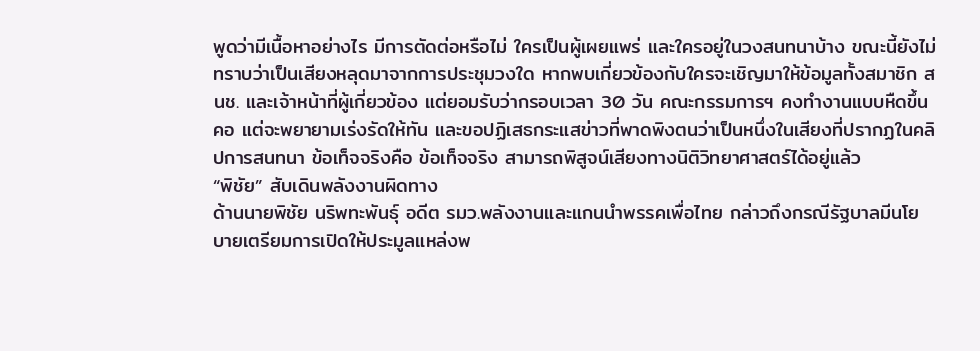พูดว่ามีเนื้อหาอย่างไร มีการตัดต่อหรือไม่ ใครเป็นผู้เผยแพร่ และใครอยู่ในวงสนทนาบ้าง ขณะนี้ยังไม่ทราบว่าเป็นเสียงหลุดมาจากการประชุมวงใด หากพบเกี่ยวข้องกับใครจะเชิญมาให้ข้อมูลทั้งสมาชิก สนช. และเจ้าหน้าที่ผู้เกี่ยวข้อง แต่ยอมรับว่ากรอบเวลา 30 วัน คณะกรรมการฯ คงทำงานแบบหืดขึ้นคอ แต่จะพยายามเร่งรัดให้ทัน และขอปฏิเสธกระแสข่าวที่พาดพิงตนว่าเป็นหนึ่งในเสียงที่ปรากฏในคลิปการสนทนา ข้อเท็จจริงคือ ข้อเท็จจริง สามารถพิสูจน์เสียงทางนิติวิทยาศาสตร์ได้อยู่แล้ว
“พิชัย” สับเดินพลังงานผิดทาง
ด้านนายพิชัย นริพทะพันธุ์ อดีต รมว.พลังงานและแกนนำพรรคเพื่อไทย กล่าวถึงกรณีรัฐบาลมีนโยบายเตรียมการเปิดให้ประมูลแหล่งพ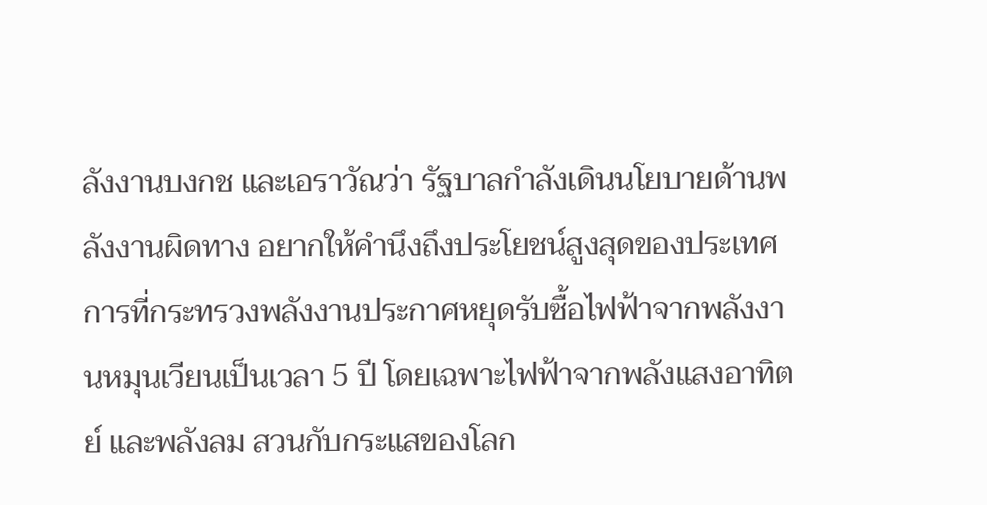ลังงานบงกช และเอราวัณว่า รัฐบาลกำลังเดินนโยบายด้านพลังงานผิดทาง อยากให้คำนึงถึงประโยชน์สูงสุดของประเทศ การที่กระทรวงพลังงานประกาศหยุดรับซื้อไฟฟ้าจากพลังงานหมุนเวียนเป็นเวลา 5 ปี โดยเฉพาะไฟฟ้าจากพลังแสงอาทิตย์ และพลังลม สวนกับกระแสของโลก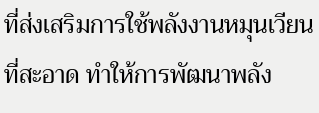ที่ส่งเสริมการใช้พลังงานหมุนเวียนที่สะอาด ทำให้การพัฒนาพลัง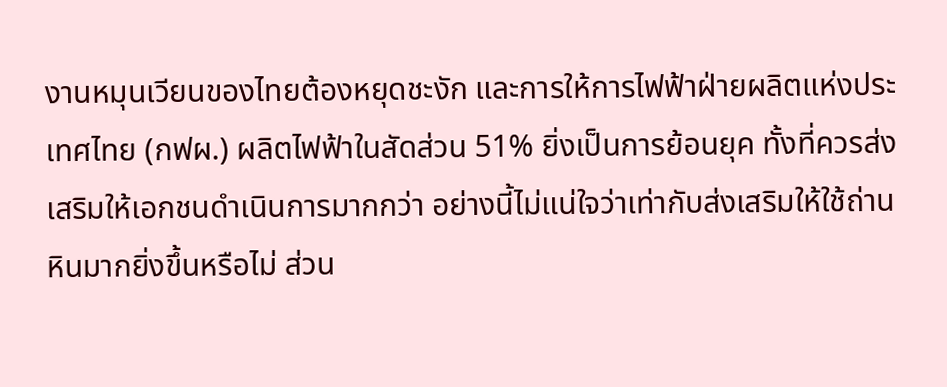งานหมุนเวียนของไทยต้องหยุดชะงัก และการให้การไฟฟ้าฝ่ายผลิตแห่งประเทศไทย (กฟผ.) ผลิตไฟฟ้าในสัดส่วน 51% ยิ่งเป็นการย้อนยุค ทั้งที่ควรส่งเสริมให้เอกชนดำเนินการมากกว่า อย่างนี้ไม่แน่ใจว่าเท่ากับส่งเสริมให้ใช้ถ่านหินมากยิ่งขึ้นหรือไม่ ส่วน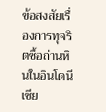ข้อสงสัยเรื่องการทุจริตซื้อถ่านหินในอินโดนีเซีย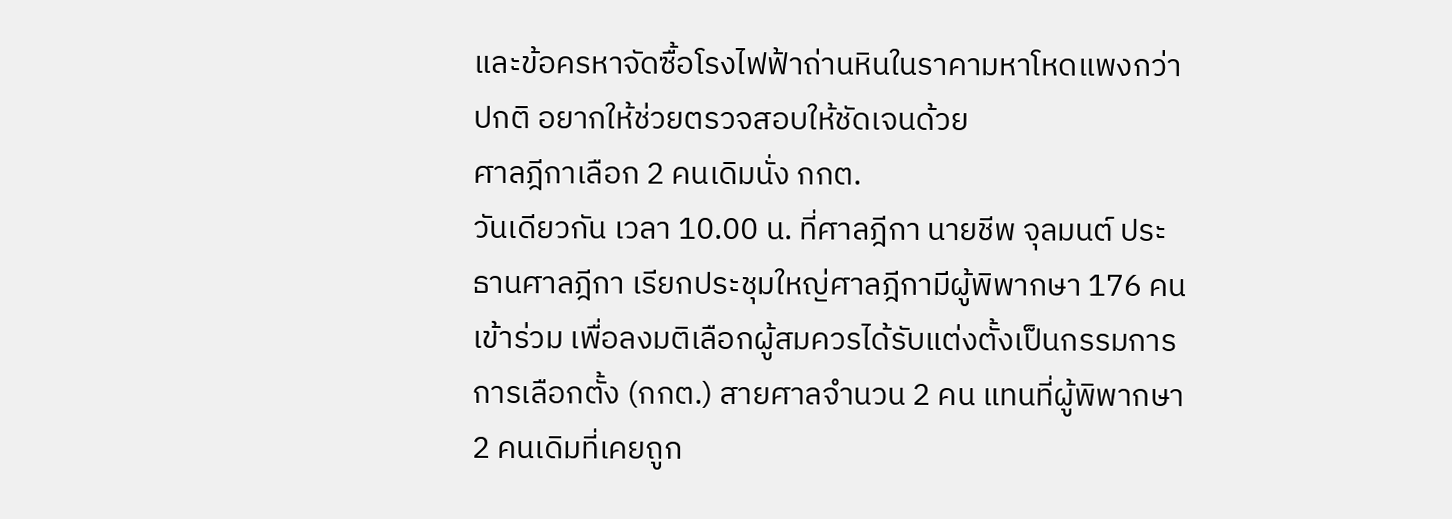และข้อครหาจัดซื้อโรงไฟฟ้าถ่านหินในราคามหาโหดแพงกว่าปกติ อยากให้ช่วยตรวจสอบให้ชัดเจนด้วย
ศาลฎีกาเลือก 2 คนเดิมนั่ง กกต.
วันเดียวกัน เวลา 10.00 น. ที่ศาลฎีกา นายชีพ จุลมนต์ ประธานศาลฎีกา เรียกประชุมใหญ่ศาลฎีกามีผู้พิพากษา 176 คน เข้าร่วม เพื่อลงมติเลือกผู้สมควรได้รับแต่งตั้งเป็นกรรมการการเลือกตั้ง (กกต.) สายศาลจำนวน 2 คน แทนที่ผู้พิพากษา 2 คนเดิมที่เคยถูก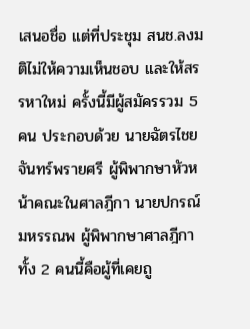เสนอชื่อ แต่ที่ประชุม สนช.ลงมติไม่ให้ความเห็นชอบ และให้สรรหาใหม่ ครั้งนี้มีผู้สมัครรวม 5 คน ประกอบด้วย นายฉัตรไชย จันทร์พรายศรี ผู้พิพากษาหัวหน้าคณะในศาลฎีกา นายปกรณ์ มหรรณพ ผู้พิพากษาศาลฎีกา ทั้ง 2 คนนี้คือผู้ที่เคยถู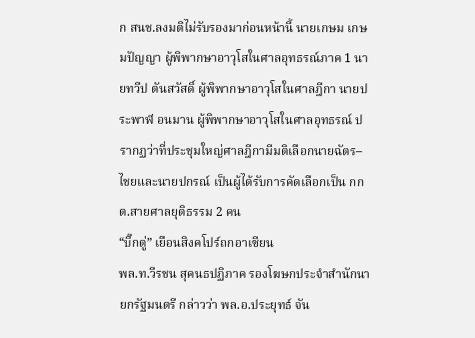ก สนช.ลงมติไม่รับรองมาก่อนหน้านี้ นายเกษม เกษมปัญญา ผู้พิพากษาอาวุโสในศาลอุทธรณ์ภาค 1 นายทวีป ตันสวัสดิ์ ผู้พิพากษาอาวุโสในศาลฎีกา นายประพาฬ อนมาน ผู้พิพากษาอาวุโสในศาลอุทธรณ์ ปรากฏว่าที่ประชุมใหญ่ศาลฎีกามีมติเลือกนายฉัตร–ไชยและนายปกรณ์ เป็นผู้ได้รับการคัดเลือกเป็น กกต.สายศาลยุติธรรม 2 คน
“บิ๊กตู่” เยือนสิงคโปร์ถกอาเซียน
พล.ท.วีรชน สุคนธปฏิภาค รองโฆษกประจำสำนักนายกรัฐมนตรี กล่าวว่า พล.อ.ประยุทธ์ จัน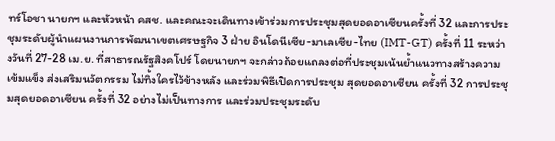ทร์โอชา นายกฯ และหัวหน้า คสช. และคณะจะเดินทางเข้าร่วมการประชุมสุดยอดอาเซียนครั้งที่ 32 และการประชุมระดับผู้นำแผนงานการพัฒนาเขตเศรษฐกิจ 3 ฝ่าย อินโดนีเซีย-มาเลเซีย-ไทย (IMT-GT) ครั้งที่ 11 ระหว่างวันที่ 27-28 เม.ย. ที่สาธารณรัฐสิงคโปร์ โดยนายกฯ จะกล่าวถ้อยแถลงต่อที่ประชุมเน้นย้ำแนวทางสร้างความเข้มแข็ง ส่งเสริมนวัตกรรม ไม่ทิ้งใครไว้ข้างหลัง และร่วมพิธีเปิดการประชุม สุดยอดอาเซียน ครั้งที่ 32 การประชุมสุดยอดอาเซียน ครั้งที่ 32 อย่างไม่เป็นทางการ และร่วมประชุมระดับ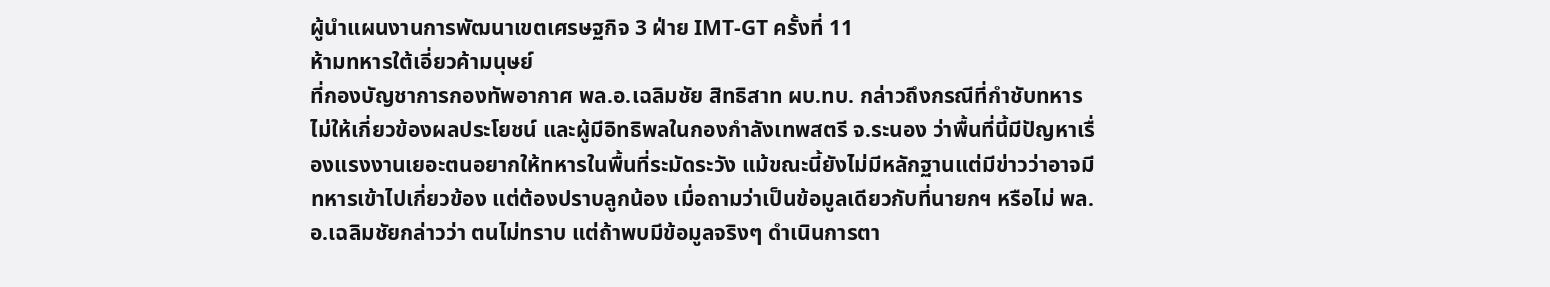ผู้นำแผนงานการพัฒนาเขตเศรษฐกิจ 3 ฝ่าย IMT-GT ครั้งที่ 11
ห้ามทหารใต้เอี่ยวค้ามนุษย์
ที่กองบัญชาการกองทัพอากาศ พล.อ.เฉลิมชัย สิทธิสาท ผบ.ทบ. กล่าวถึงกรณีที่กำชับทหารไม่ให้เกี่ยวข้องผลประโยชน์ และผู้มีอิทธิพลในกองกำลังเทพสตรี จ.ระนอง ว่าพื้นที่นี้มีปัญหาเรื่องแรงงานเยอะตนอยากให้ทหารในพื้นที่ระมัดระวัง แม้ขณะนี้ยังไม่มีหลักฐานแต่มีข่าวว่าอาจมีทหารเข้าไปเกี่ยวข้อง แต่ต้องปราบลูกน้อง เมื่อถามว่าเป็นข้อมูลเดียวกับที่นายกฯ หรือไม่ พล.อ.เฉลิมชัยกล่าวว่า ตนไม่ทราบ แต่ถ้าพบมีข้อมูลจริงๆ ดำเนินการตา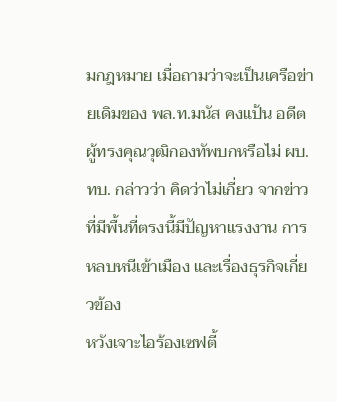มกฎหมาย เมื่อถามว่าจะเป็นเครือข่ายเดิมของ พล.ท.มนัส คงแป้น อดีตผู้ทรงคุณวุฒิกองทัพบกหรือไม่ ผบ.ทบ. กล่าวว่า คิดว่าไม่เกี่ยว จากข่าวที่มีพื้นที่ตรงนี้มีปัญหาแรงงาน การหลบหนีเข้าเมือง และเรื่องธุรกิจเกี่ยวข้อง
หวังเจาะไอร้องเซฟตี้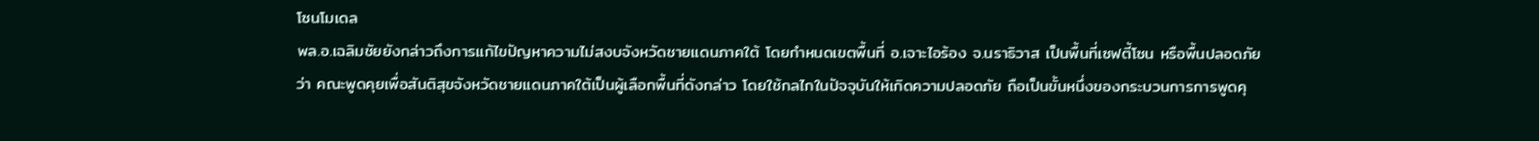โซนโมเดล
พล.อ.เฉลิมชัยยังกล่าวถึงการแก้ไขปัญหาความไม่สงบจังหวัดชายแดนภาคใต้ โดยกำหนดเขตพื้นที่ อ.เจาะไอร้อง จ.นราธิวาส เป็นพื้นที่เซฟตี้โซน หรือพื้นปลอดภัย ว่า คณะพูดคุยเพื่อสันติสุขจังหวัดชายแดนภาคใต้เป็นผู้เลือกพื้นที่ดังกล่าว โดยใช้กลไกในปัจจุบันให้เกิดความปลอดภัย ถือเป็นขั้นหนึ่งของกระบวนการการพูดคุ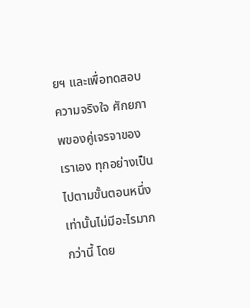ยฯ และเพื่อทดสอบความจริงใจ ศักยภาพของคู่เจรจาของเราเอง ทุกอย่างเป็นไปตามขั้นตอนหนึ่งเท่านั้นไม่มีอะไรมากกว่านี้ โดย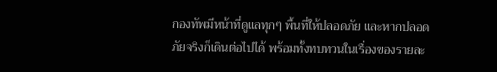กองทัพมีหน้าที่ดูแลทุกๆ พื้นที่ให้ปลอดภัย และหากปลอดภัยจริงก็เดินต่อไปได้ พร้อมทั้งทบทวนในเรื่องของรายละ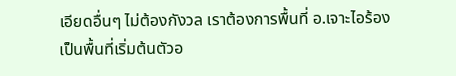เอียดอื่นๆ ไม่ต้องกังวล เราต้องการพื้นที่ อ.เจาะไอร้องเป็นพื้นที่เริ่มต้นตัวอ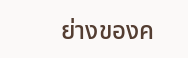ย่างของค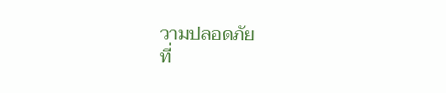วามปลอดภัย
ที่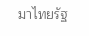มาไทยรัฐ